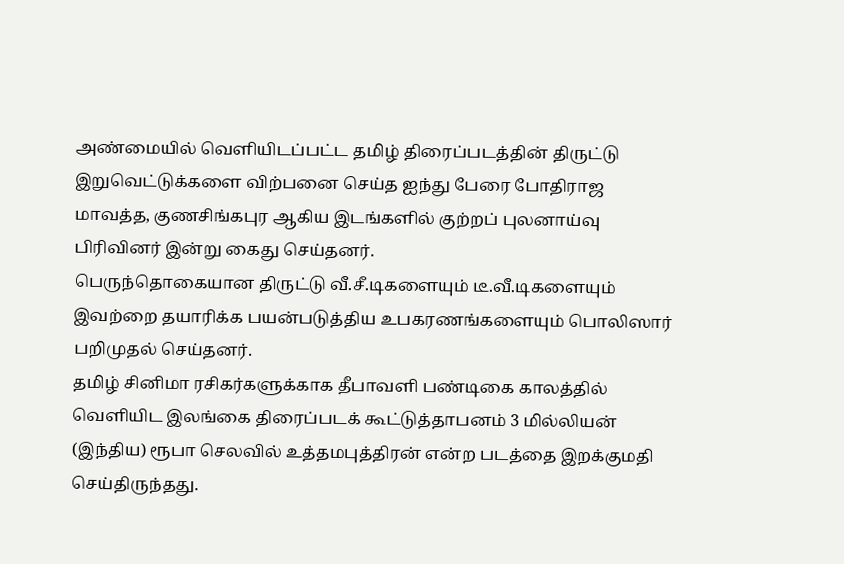அண்மையில் வெளியிடப்பட்ட தமிழ் திரைப்படத்தின் திருட்டு இறுவெட்டுக்களை விற்பனை செய்த ஐந்து பேரை போதிராஜ மாவத்த, குணசிங்கபுர ஆகிய இடங்களில் குற்றப் புலனாய்வு பிரிவினர் இன்று கைது செய்தனர்.
பெருந்தொகையான திருட்டு வீ.சீ.டிகளையும் டீ.வீ.டிகளையும் இவற்றை தயாரிக்க பயன்படுத்திய உபகரணங்களையும் பொலிஸார் பறிமுதல் செய்தனர்.
தமிழ் சினிமா ரசிகர்களுக்காக தீபாவளி பண்டிகை காலத்தில் வெளியிட இலங்கை திரைப்படக் கூட்டுத்தாபனம் 3 மில்லியன் (இந்திய) ரூபா செலவில் உத்தமபுத்திரன் என்ற படத்தை இறக்குமதி செய்திருந்தது.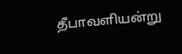தீபாவளியன்று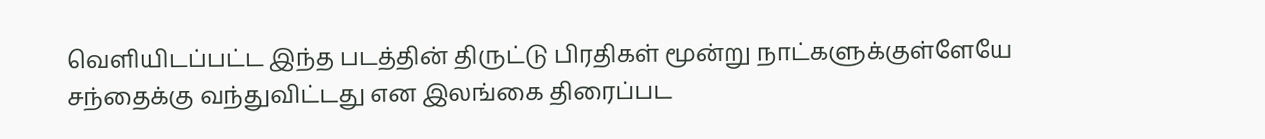வெளியிடப்பட்ட இந்த படத்தின் திருட்டு பிரதிகள் மூன்று நாட்களுக்குள்ளேயே சந்தைக்கு வந்துவிட்டது என இலங்கை திரைப்பட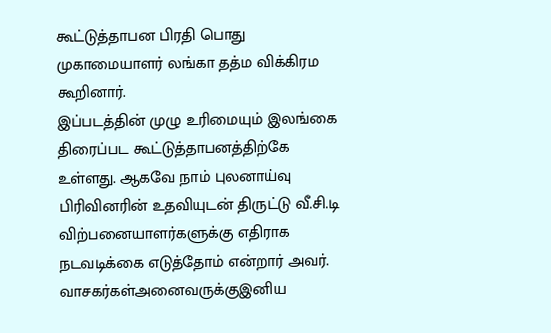கூட்டுத்தாபன பிரதி பொது முகாமையாளர் லங்கா தத்ம விக்கிரம கூறினார்.
இப்படத்தின் முழு உரிமையும் இலங்கை திரைப்பட கூட்டுத்தாபனத்திற்கே உள்ளது. ஆகவே நாம் புலனாய்வு பிரிவினரின் உதவியுடன் திருட்டு வீ.சி.டி விற்பனையாளர்களுக்கு எதிராக நடவடிக்கை எடுத்தோம் என்றார் அவர்.
வாசகர்கள்அனைவருக்குஇனிய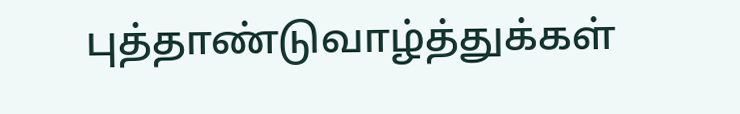புத்தாண்டுவாழ்த்துக்கள்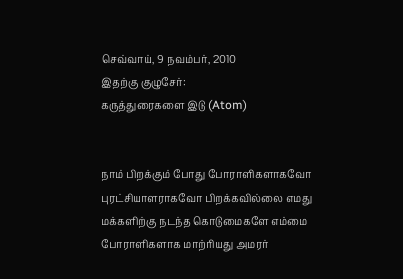செவ்வாய், 9 நவம்பர், 2010
இதற்கு குழுசேர்:
கருத்துரைகளை இடு (Atom)


நாம் பிறக்கும் போது போராளிகளாகவோ புரட்சியாளராகவோ பிறக்கவில்லை எமது மக்களிற்கு நடந்த கொடுமைகளே எம்மை போராளிகளாக மாற்ரியது அமரர்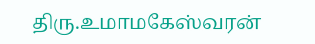திரு.உமாமகேஸ்வரன்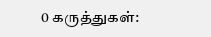0 கருத்துகள்: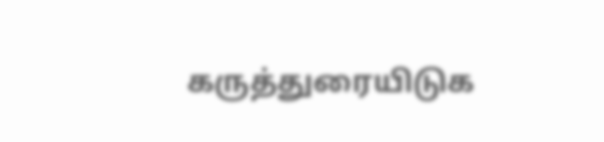கருத்துரையிடுக